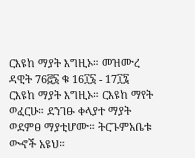ርእዩከ ማያት እግዚኦ። መዝሙረ ዳዊት 76፸፮ ቁ 16፲፮ - 17፲፯ ርእዩከ ማያት እግዚኦ። ርእዩከ ማየት ወፈርሁ። ደንገፁ ቀላያተ ማያት ወደምፀ ማያቲሆሙ። ትርጉምአቤቱ ውኆች አዩህ።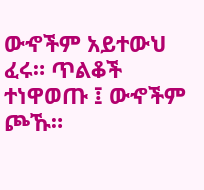ውኆችም አይተውህ ፈሩ። ጥልቆች ተነዋወጡ ፤ ውኆችም ጮኹ።